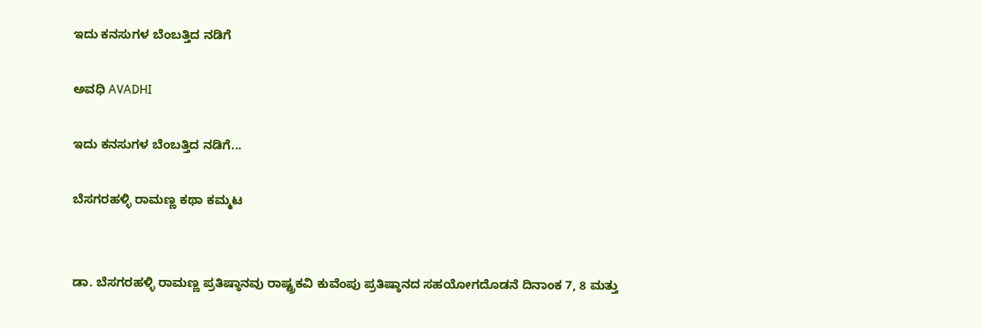ಇದು ಕನಸುಗಳ ಬೆಂಬತ್ತಿದ ನಡಿಗೆ‍

ಅವಧಿ AVADHI

ಇದು ಕನಸುಗಳ ಬೆಂಬತ್ತಿದ ನಡಿಗೆ...

ಬೆಸಗರಹಳ್ಳಿ ರಾಮಣ್ಣ ಕಥಾ ಕಮ್ಮಟ


ಡಾ. ಬೆಸಗರಹಳ್ಳಿ ರಾಮಣ್ಣ ಪ್ರತಿಷ್ಠಾನವು ರಾಷ್ಟ್ರಕವಿ ಕುವೆಂಪು ಪ್ರತಿಷ್ಠಾನದ ಸಹಯೋಗದೊಡನೆ ದಿನಾಂಕ 7, 8 ಮತ್ತು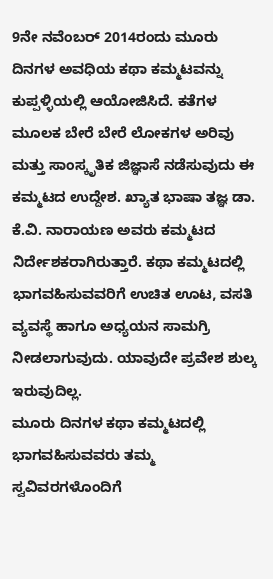9ನೇ ನವೆಂಬರ್ 2014ರಂದು ಮೂರು ದಿನಗಳ ಅವಧಿಯ ಕಥಾ ಕಮ್ಮಟವನ್ನು ಕುಪ್ಪಳ್ಳಿಯಲ್ಲಿ ಆಯೋಜಿಸಿದೆ. ಕತೆಗಳ ಮೂಲಕ ಬೇರೆ ಬೇರೆ ಲೋಕಗಳ ಅರಿವು ಮತ್ತು ಸಾಂಸ್ಕೃತಿಕ ಜಿಜ್ಞಾಸೆ ನಡೆಸುವುದು ಈ ಕಮ್ಮಟದ ಉದ್ದೇಶ. ಖ್ಯಾತ ಭಾಷಾ ತಜ್ಞ ಡಾ. ಕೆ.ವಿ. ನಾರಾಯಣ ಅವರು ಕಮ್ಮಟದ ನಿರ್ದೇಶಕರಾಗಿರುತ್ತಾರೆ. ಕಥಾ ಕಮ್ಮಟದಲ್ಲಿ ಭಾಗವಹಿಸುವವರಿಗೆ ಉಚಿತ ಊಟ, ವಸತಿ ವ್ಯವಸ್ಥೆ ಹಾಗೂ ಅಧ್ಯಯನ ಸಾಮಗ್ರಿ ನೀಡಲಾಗುವುದು. ಯಾವುದೇ ಪ್ರವೇಶ ಶುಲ್ಕ ಇರುವುದಿಲ್ಲ.
ಮೂರು ದಿನಗಳ ಕಥಾ ಕಮ್ಮಟದಲ್ಲಿ ಭಾಗವಹಿಸುವವರು ತಮ್ಮ ಸ್ವವಿವರಗಳೊಂದಿಗೆ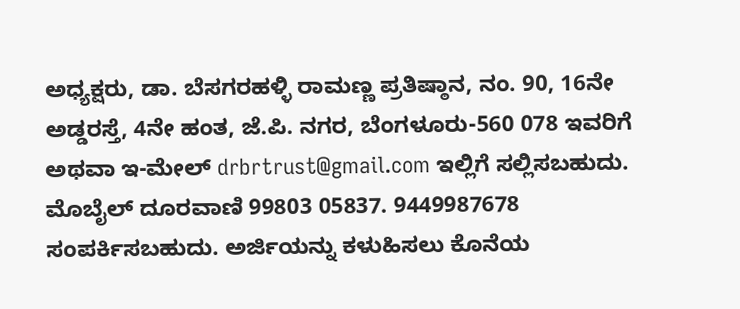ಅಧ್ಯಕ್ಷರು, ಡಾ. ಬೆಸಗರಹಳ್ಳಿ ರಾಮಣ್ಣ ಪ್ರತಿಷ್ಠಾನ, ನಂ. 90, 16ನೇ ಅಡ್ಡರಸ್ತೆ, 4ನೇ ಹಂತ, ಜೆ.ಪಿ. ನಗರ, ಬೆಂಗಳೂರು-560 078 ಇವರಿಗೆ ಅಥವಾ ಇ-ಮೇಲ್ drbrtrust@gmail.com ಇಲ್ಲಿಗೆ ಸಲ್ಲಿಸಬಹುದು. ಮೊಬೈಲ್ ದೂರವಾಣಿ 99803 05837. 9449987678 ಸಂಪರ್ಕಿಸಬಹುದು. ಅರ್ಜಿಯನ್ನು ಕಳುಹಿಸಲು ಕೊನೆಯ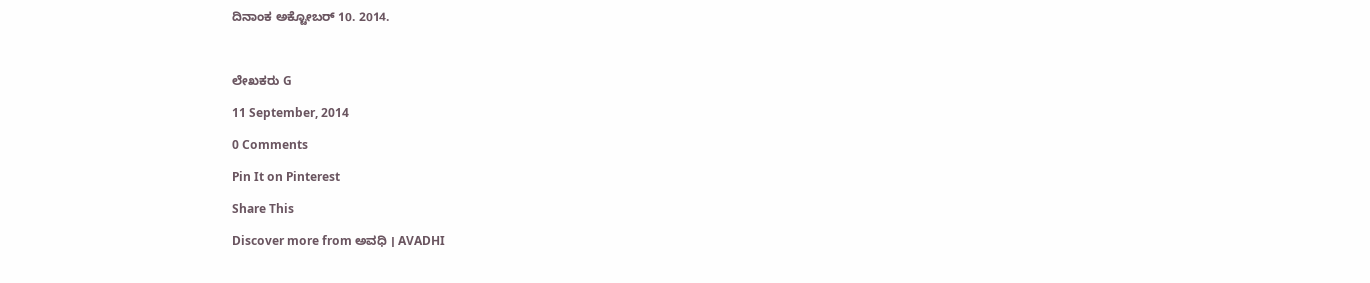ದಿನಾಂಕ ಅಕ್ಟೋಬರ್ 10. 2014.



ಲೇಖಕರು G

11 September, 2014

0 Comments

Pin It on Pinterest

Share This

Discover more from ಅವಧಿ । AVADHI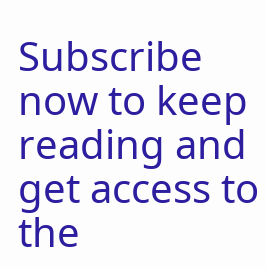Subscribe now to keep reading and get access to the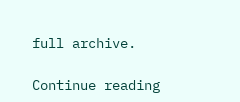full archive.

Continue reading